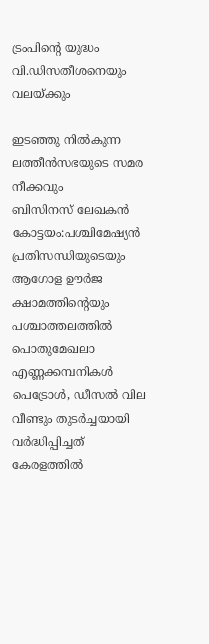ട്രംപിൻ്റെ യുദ്ധം വി.ഡിസതീശനെയും വലയ്ക്കും

ഇടഞ്ഞു നിൽകുന്ന ലത്തീൻസഭയുടെ സമര നീക്കവും
ബിസിനസ് ലേഖകൻ
കോട്ടയം:പശ്ചിമേഷ്യൻ പ്രതിസന്ധിയുടെയും ആഗോള ഊർജ ക്ഷാമത്തിന്റെയും പശ്ചാത്തലത്തിൽ പൊതുമേഖലാ എണ്ണക്കമ്പനികൾ പെട്രോൾ, ഡീസൽ വില വീണ്ടും തുടർച്ചയായി വർദ്ധിപ്പിച്ചത് കേരളത്തിൽ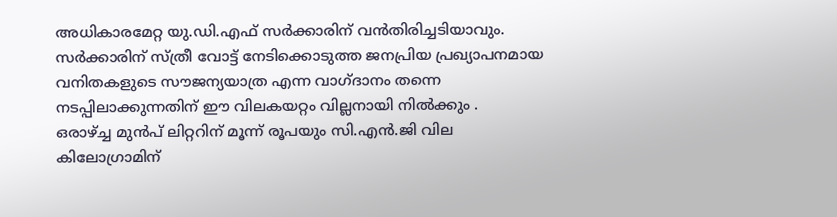അധികാരമേറ്റ യു.ഡി.എഫ് സർക്കാരിന് വൻതിരിച്ചടിയാവും.
സർക്കാരിന് സ്ത്രീ വോട്ട് നേടിക്കൊടുത്ത ജനപ്രിയ പ്രഖ്യാപനമായ വനിതകളുടെ സൗജന്യയാത്ര എന്ന വാഗ്ദാനം തന്നെ നടപ്പിലാക്കുന്നതിന് ഈ വിലകയറ്റം വില്ലനായി നിൽക്കും .
ഒരാഴ്ച്ച മുൻപ് ലിറ്ററിന് മൂന്ന് രൂപയും സി.എൻ.ജി വില കിലോഗ്രാമിന്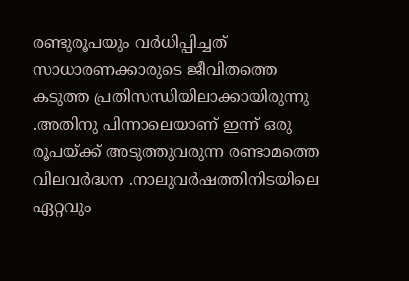രണ്ടുരൂപയും വർധിപ്പിച്ചത് സാധാരണക്കാരുടെ ജീവിതത്തെ കടുത്ത പ്രതിസന്ധിയിലാക്കായിരുന്നു .അതിനു പിന്നാലെയാണ് ഇന്ന് ഒരു രൂപയ്ക്ക് അടുത്തുവരുന്ന രണ്ടാമത്തെ വിലവർദ്ധന .നാലുവർഷത്തിനിടയിലെ ഏറ്റവും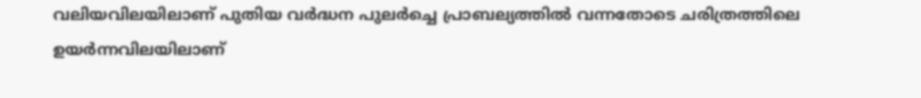വലിയവിലയിലാണ് പുതിയ വർദ്ധന പുലർച്ചെ പ്രാബല്യത്തിൽ വന്നതോടെ ചരിത്രത്തിലെ ഉയർന്നവിലയിലാണ്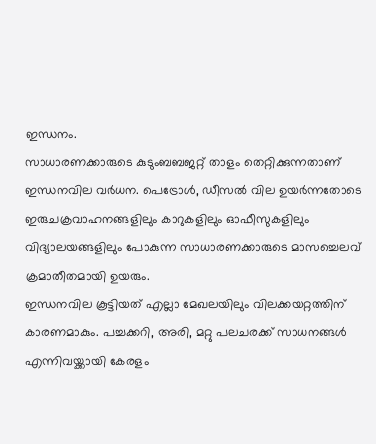ഇന്ധനം.
സാധാരണക്കാരുടെ കുടുംബബജറ്റ് താളം തെറ്റിക്കുന്നതാണ് ഇന്ധനവില വർധന. പെട്രോൾ, ഡീസൽ വില ഉയർന്നതോടെ ഇരുചക്രവാഹനങ്ങളിലും കാറുകളിലും ഓഫീസുകളിലും വിദ്യാലയങ്ങളിലും പോകുന്ന സാധാരണക്കാരുടെ മാസച്ചെലവ് ക്രമാതീതമായി ഉയരും.
ഇന്ധനവില കൂട്ടിയത് എല്ലാ മേഖലയിലും വിലക്കയറ്റത്തിന് കാരണമാകും. പച്ചക്കറി, അരി, മറ്റു പലചരക്ക് സാധനങ്ങൾ എന്നിവയ്ക്കായി കേരളം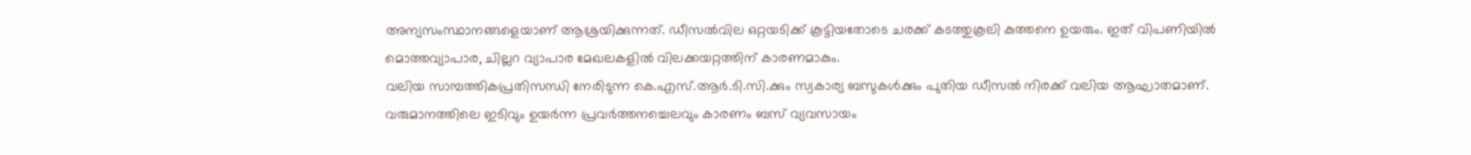അന്യസംസ്ഥാനങ്ങളെയാണ് ആശ്രയിക്കുന്നത്. ഡീസൽവില ഒറ്റയടിക്ക് കൂട്ടിയതോടെ ചരക്ക് കടത്തുകൂലി കുത്തനെ ഉയരും. ഇത് വിപണിയിൽ മൊത്തവ്യാപാര, ചില്ലറ വ്യാപാര മേഖലകളിൽ വിലക്കയറ്റത്തിന് കാരണമാകും.
വലിയ സാമ്പത്തികപ്രതിസന്ധി നേരിടുന്ന കെ.എസ്.ആർ.ടി.സി.ക്കും സ്വകാര്യ ബസുകൾക്കും പുതിയ ഡീസൽ നിരക്ക് വലിയ ആഘാതമാണ്. വരുമാനത്തിലെ ഇടിവും ഉയർന്ന പ്രവർത്തനച്ചെലവും കാരണം ബസ് വ്യവസായം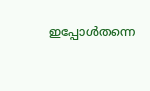ഇപ്പോൾതന്നെ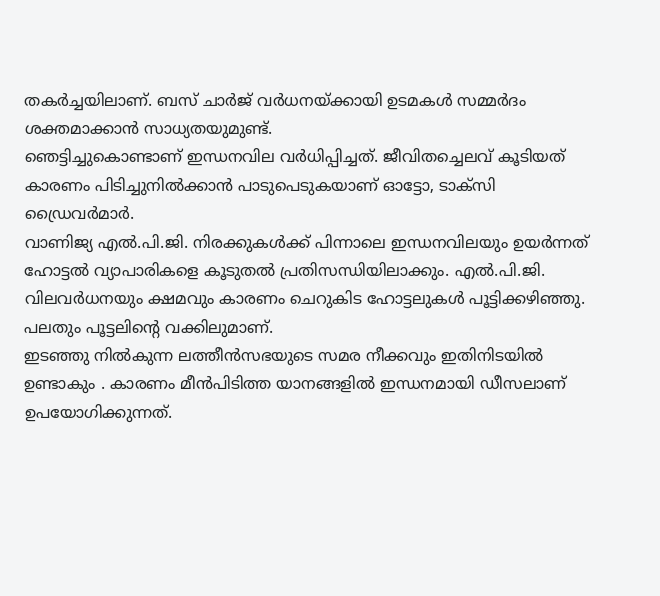തകർച്ചയിലാണ്. ബസ് ചാർജ് വർധനയ്ക്കായി ഉടമകൾ സമ്മർദം ശക്തമാക്കാൻ സാധ്യതയുമുണ്ട്.
ഞെട്ടിച്ചുകൊണ്ടാണ് ഇന്ധനവില വർധിപ്പിച്ചത്. ജീവിതച്ചെലവ് കൂടിയത് കാരണം പിടിച്ചുനിൽക്കാൻ പാടുപെടുകയാണ് ഓട്ടോ, ടാക്സി ഡ്രൈവർമാർ.
വാണിജ്യ എൽ.പി.ജി. നിരക്കുകൾക്ക് പിന്നാലെ ഇന്ധനവിലയും ഉയർന്നത് ഹോട്ടൽ വ്യാപാരികളെ കൂടുതൽ പ്രതിസന്ധിയിലാക്കും. എൽ.പി.ജി. വിലവർധനയും ക്ഷമവും കാരണം ചെറുകിട ഹോട്ടലുകൾ പൂട്ടിക്കഴിഞ്ഞു. പലതും പൂട്ടലിൻ്റെ വക്കിലുമാണ്.
ഇടഞ്ഞു നിൽകുന്ന ലത്തീൻസഭയുടെ സമര നീക്കവും ഇതിനിടയിൽ ഉണ്ടാകും . കാരണം മീൻപിടിത്ത യാനങ്ങളിൽ ഇന്ധനമായി ഡീസലാണ് ഉപയോഗിക്കുന്നത്.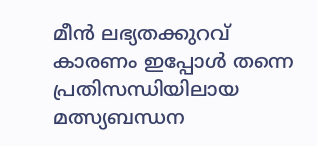മീൻ ലഭ്യതക്കുറവ് കാരണം ഇപ്പോൾ തന്നെ പ്രതിസന്ധിയിലായ മത്സ്യബന്ധന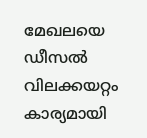മേഖലയെ ഡീസൽ വിലക്കയറ്റം കാര്യമായി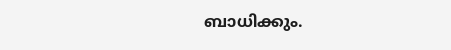ബാധിക്കും.